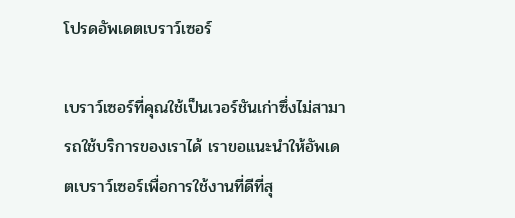โปรดอัพเดตเบราว์เซอร์

เบราว์เซอร์ที่คุณใช้เป็นเวอร์ชันเก่าซึ่งไม่สามารถใช้บริการของเราได้ เราขอแนะนำให้อัพเดตเบราว์เซอร์เพื่อการใช้งานที่ดีที่สุ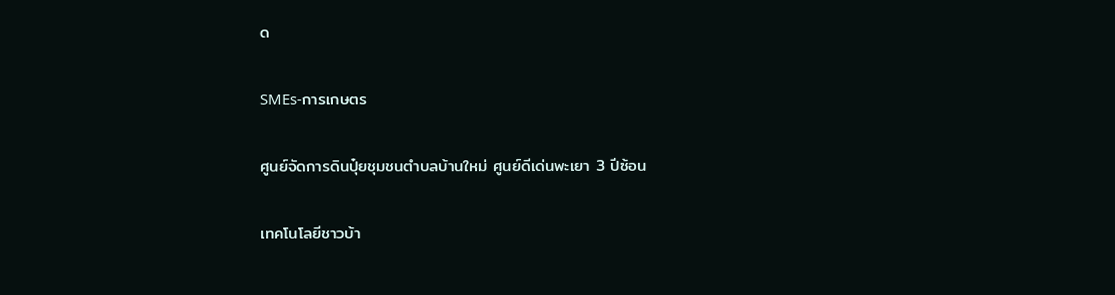ด

SMEs-การเกษตร

ศูนย์จัดการดินปุ๋ยชุมชนตำบลบ้านใหม่ ศูนย์ดีเด่นพะเยา 3 ปีซ้อน

เทคโนโลยีชาวบ้า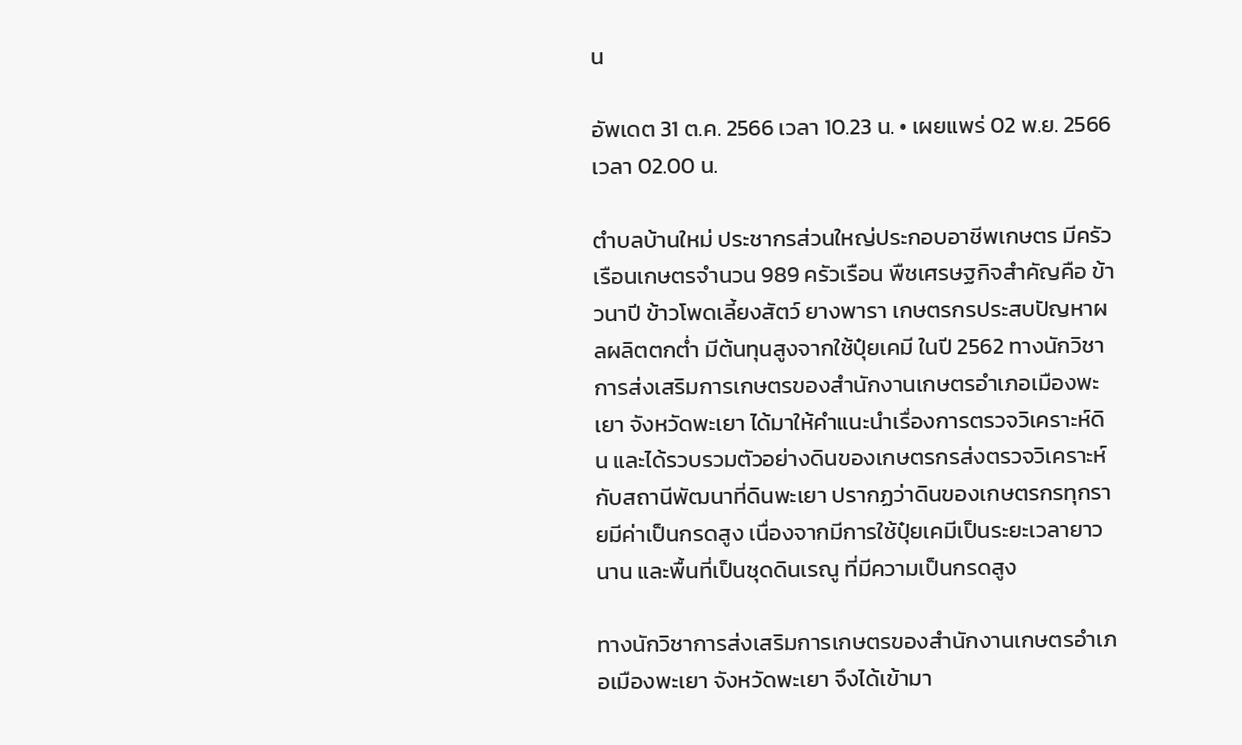น

อัพเดต 31 ต.ค. 2566 เวลา 10.23 น. • เผยแพร่ 02 พ.ย. 2566 เวลา 02.00 น.

ตำบลบ้านใหม่ ประชากรส่วนใหญ่ประกอบอาชีพเกษตร มีครัวเรือนเกษตรจำนวน 989 ครัวเรือน พืชเศรษฐกิจสำคัญคือ ข้าวนาปี ข้าวโพดเลี้ยงสัตว์ ยางพารา เกษตรกรประสบปัญหาผลผลิตตกต่ำ มีต้นทุนสูงจากใช้ปุ๋ยเคมี ในปี 2562 ทางนักวิชาการส่งเสริมการเกษตรของสำนักงานเกษตรอำเภอเมืองพะเยา จังหวัดพะเยา ได้มาให้คำแนะนำเรื่องการตรวจวิเคราะห์ดิน และได้รวบรวมตัวอย่างดินของเกษตรกรส่งตรวจวิเคราะห์กับสถานีพัฒนาที่ดินพะเยา ปรากฏว่าดินของเกษตรกรทุกรายมีค่าเป็นกรดสูง เนื่องจากมีการใช้ปุ๋ยเคมีเป็นระยะเวลายาวนาน และพื้นที่เป็นชุดดินเรณู ที่มีความเป็นกรดสูง

ทางนักวิชาการส่งเสริมการเกษตรของสำนักงานเกษตรอำเภอเมืองพะเยา จังหวัดพะเยา จึงได้เข้ามา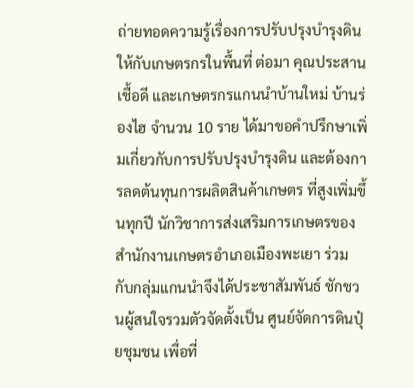ถ่ายทอดความรู้เรื่องการปรับปรุงบำรุงดิน ให้กับเกษตรกรในพื้นที่ ต่อมา คุณประสาน เชื้อดี และเกษตรกรแกนนำบ้านใหม่ บ้านร่องไฮ จำนวน 10 ราย ได้มาขอคำปรึกษาเพิ่มเกี่ยวกับการปรับปรุงบำรุงดิน และต้องการลดต้นทุนการผลิตสินค้าเกษตร ที่สูงเพิ่มขึ้นทุกปี นักวิชาการส่งเสริมการเกษตรของสำนักงานเกษตรอำเภอเมืองพะเยา ร่วมกับกลุ่มแกนนำจึงได้ประชาสัมพันธ์ ชักชวนผู้สนใจรวมตัวจัดตั้งเป็น ศูนย์จัดการดินปุ๋ยชุมชน เพื่อที่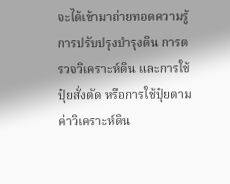จะได้เข้ามาถ่ายทอดความรู้ การปรับปรุงบำรุงดิน การตรวจวิเคราะห์ดิน และการใช้ปุ๋ยสั่งตัด หรือการใช้ปุ๋ยตามค่าวิเคราะห์ดิน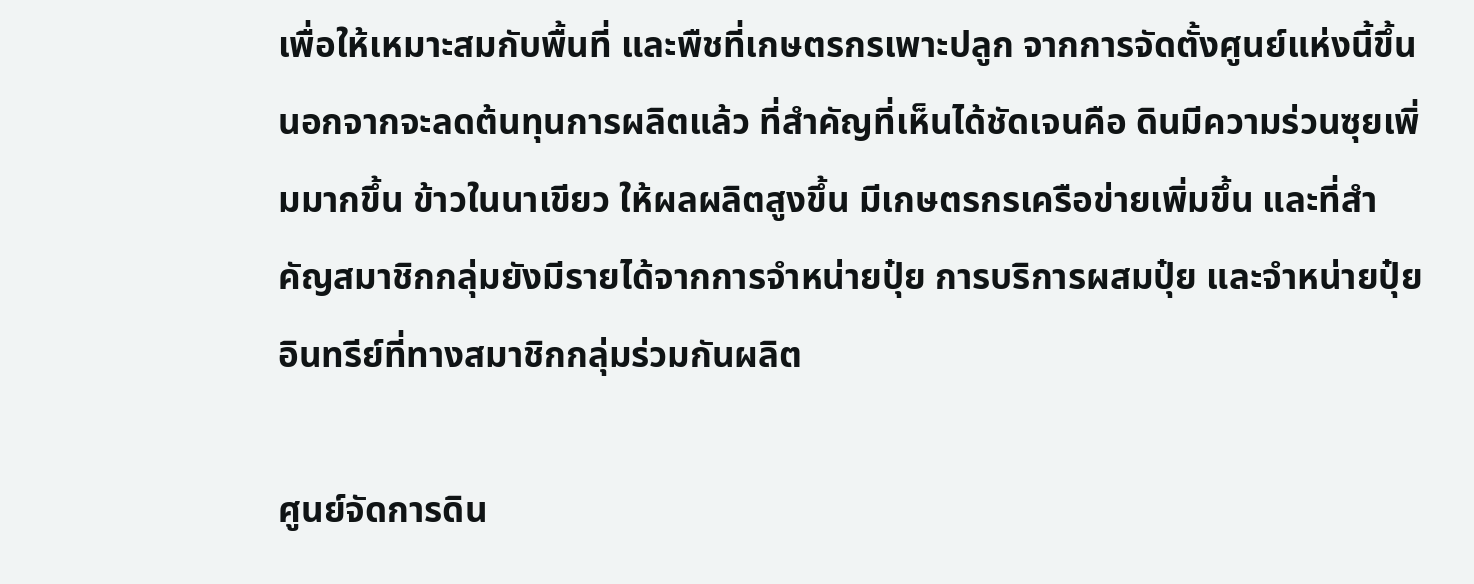เพื่อให้เหมาะสมกับพื้นที่ และพืชที่เกษตรกรเพาะปลูก จากการจัดตั้งศูนย์แห่งนี้ขึ้น นอกจากจะลดต้นทุนการผลิตแล้ว ที่สำคัญที่เห็นได้ชัดเจนคือ ดินมีความร่วนซุยเพิ่มมากขึ้น ข้าวในนาเขียว ให้ผลผลิตสูงขึ้น มีเกษตรกรเครือข่ายเพิ่มขึ้น และที่สำคัญสมาชิกกลุ่มยังมีรายได้จากการจำหน่ายปุ๋ย การบริการผสมปุ๋ย และจำหน่ายปุ๋ยอินทรีย์ที่ทางสมาชิกกลุ่มร่วมกันผลิต

ศูนย์จัดการดิน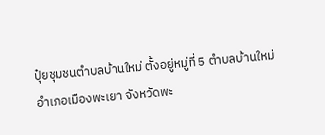ปุ๋ยชุมชนตำบลบ้านใหม่ ตั้งอยู่หมู่ที่ 5 ตำบลบ้านใหม่ อำเภอเมืองพะเยา จังหวัดพะ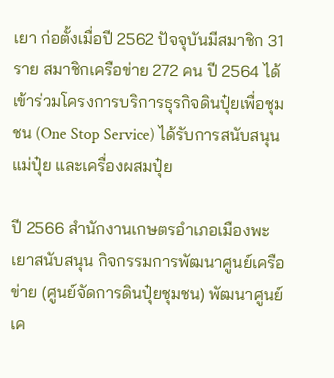เยา ก่อตั้งเมื่อปี 2562 ปัจจุบันมีสมาชิก 31 ราย สมาชิกเครือข่าย 272 คน ปี 2564 ได้เข้าร่วมโครงการบริการธุรกิจดินปุ๋ยเพื่อชุมชน (One Stop Service) ได้รับการสนับสนุนแม่ปุ๋ย และเครื่องผสมปุ๋ย

ปี 2566 สำนักงานเกษตรอำเภอเมืองพะเยาสนับสนุน กิจกรรมการพัฒนาศูนย์เครือข่าย (ศูนย์จัดการดินปุ๋ยชุมชน) พัฒนาศูนย์เค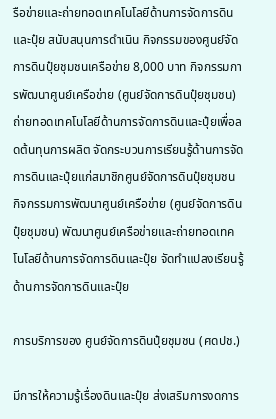รือข่ายและถ่ายทอดเทคโนโลยีด้านการจัดการดินและปุ๋ย สนับสนุนการดำเนิน กิจกรรมของศูนย์จัดการดินปุ๋ยชุมชนเครือข่าย 8,000 บาท กิจกรรมการพัฒนาศูนย์เครือข่าย (ศูนย์จัดการดินปุ๋ยชุมชน) ถ่ายทอดเทคโนโลยีด้านการจัดการดินและปุ๋ยเพื่อลดต้นทุนการผลิต จัดกระบวนการเรียนรู้ด้านการจัดการดินและปุ๋ยแก่สมาชิกศูนย์จัดการดินปุ๋ยชุมชน กิจกรรมการพัฒนาศูนย์เครือข่าย (ศูนย์จัดการดินปุ๋ยชุมชน) พัฒนาศูนย์เครือข่ายและถ่ายทอดเทคโนโลยีด้านการจัดการดินและปุ๋ย จัดทำแปลงเรียนรู้ด้านการจัดการดินและปุ๋ย

การบริการของ ศูนย์จัดการดินปุ๋ยชุมชน (ศดปช.)

มีการให้ความรู้เรื่องดินและปุ๋ย ส่งเสริมการงดการ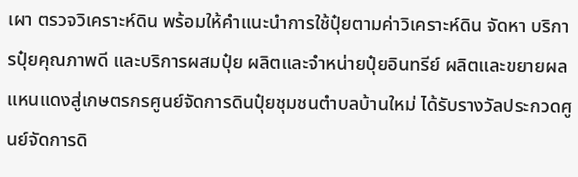เผา ตรวจวิเคราะห์ดิน พร้อมให้คำแนะนำการใช้ปุ๋ยตามค่าวิเคราะห์ดิน จัดหา บริการปุ๋ยคุณภาพดี และบริการผสมปุ๋ย ผลิตและจำหน่ายปุ๋ยอินทรีย์ ผลิตและขยายผลแหนแดงสู่เกษตรกรศูนย์จัดการดินปุ๋ยชุมชนตำบลบ้านใหม่ ได้รับรางวัลประกวดศูนย์จัดการดิ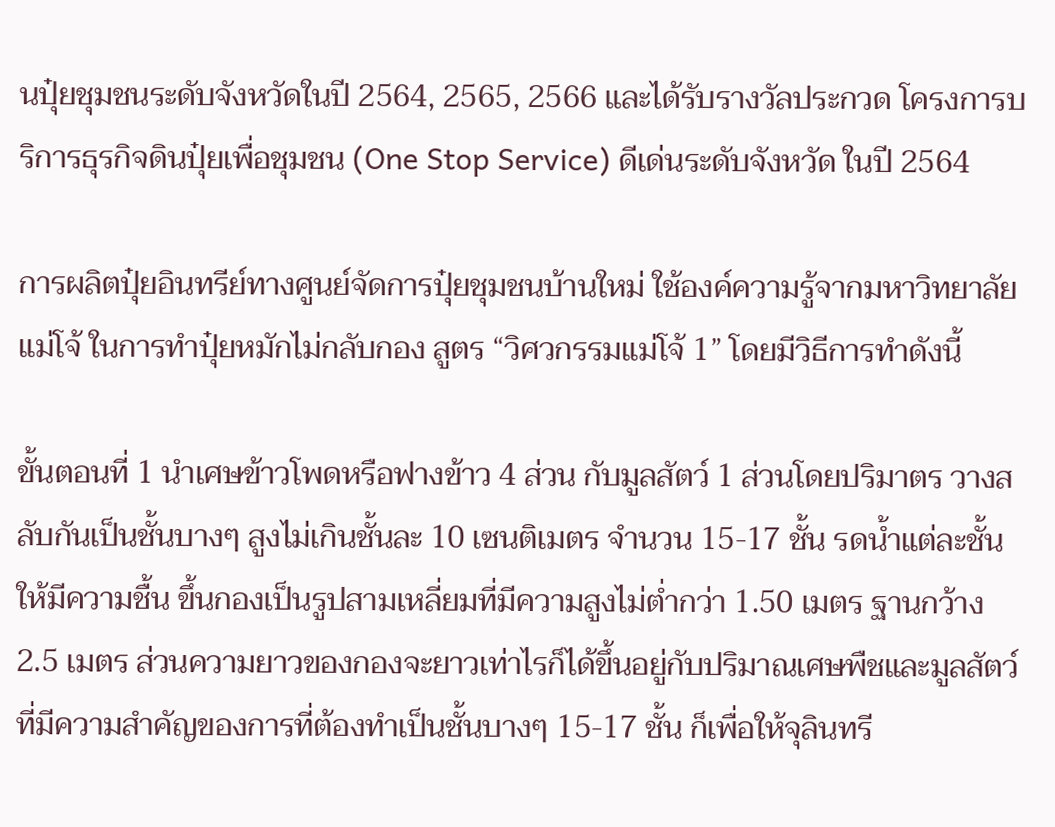นปุ๋ยชุมชนระดับจังหวัดในปี 2564, 2565, 2566 และได้รับรางวัลประกวด โครงการบริการธุรกิจดินปุ๋ยเพื่อชุมชน (One Stop Service) ดีเด่นระดับจังหวัด ในปี 2564

การผลิตปุ๋ยอินทรีย์ทางศูนย์จัดการปุ๋ยชุมชนบ้านใหม่ ใช้องค์ความรู้จากมหาวิทยาลัยแม่โจ้ ในการทำปุ๋ยหมักไม่กลับกอง สูตร “วิศวกรรมแม่โจ้ 1” โดยมีวิธีการทำดังนี้

ขั้นตอนที่ 1 นำเศษข้าวโพดหรือฟางข้าว 4 ส่วน กับมูลสัตว์ 1 ส่วนโดยปริมาตร วางสลับกันเป็นชั้นบางๆ สูงไม่เกินชั้นละ 10 เซนติเมตร จำนวน 15-17 ชั้น รดน้ำแต่ละชั้นให้มีความชื้น ขึ้นกองเป็นรูปสามเหลี่ยมที่มีความสูงไม่ต่ำกว่า 1.50 เมตร ฐานกว้าง 2.5 เมตร ส่วนความยาวของกองจะยาวเท่าไรก็ได้ขึ้นอยู่กับปริมาณเศษพืชและมูลสัตว์ที่มีความสำคัญของการที่ต้องทำเป็นชั้นบางๆ 15-17 ชั้น ก็เพื่อให้จุลินทรี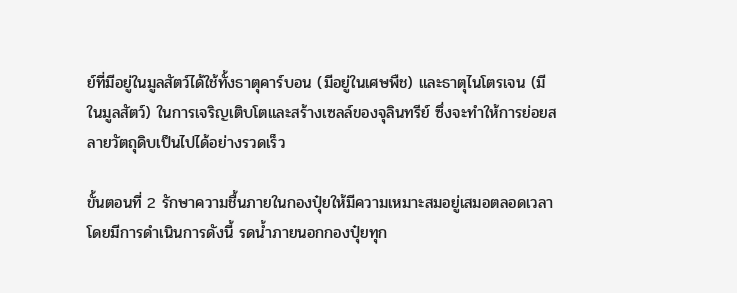ย์ที่มีอยู่ในมูลสัตว์ได้ใช้ทั้งธาตุคาร์บอน (มีอยู่ในเศษพืช) และธาตุไนโตรเจน (มีในมูลสัตว์) ในการเจริญเติบโตและสร้างเซลล์ของจุลินทรีย์ ซึ่งจะทำให้การย่อยสลายวัตถุดิบเป็นไปได้อย่างรวดเร็ว

ขั้นตอนที่ 2 รักษาความชื้นภายในกองปุ๋ยให้มีความเหมาะสมอยู่เสมอตลอดเวลา โดยมีการดำเนินการดังนี้ รดน้ำภายนอกกองปุ๋ยทุก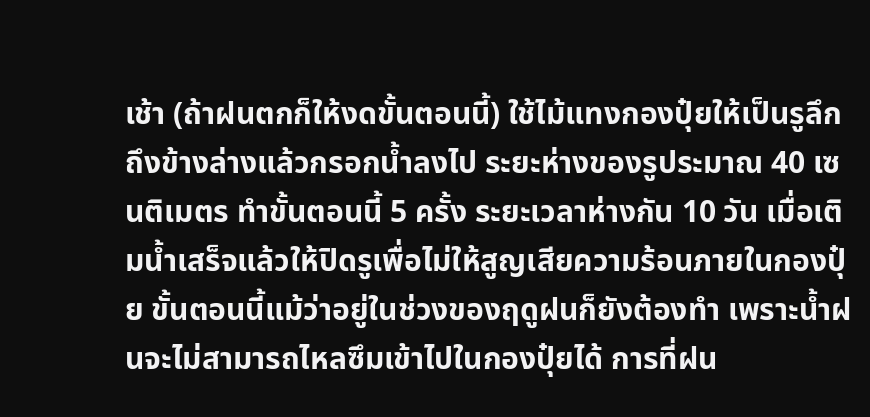เช้า (ถ้าฝนตกก็ให้งดขั้นตอนนี้) ใช้ไม้แทงกองปุ๋ยให้เป็นรูลึกถึงข้างล่างแล้วกรอกน้ำลงไป ระยะห่างของรูประมาณ 40 เซนติเมตร ทำขั้นตอนนี้ 5 ครั้ง ระยะเวลาห่างกัน 10 วัน เมื่อเติมน้ำเสร็จแล้วให้ปิดรูเพื่อไม่ให้สูญเสียความร้อนภายในกองปุ๋ย ขั้นตอนนี้แม้ว่าอยู่ในช่วงของฤดูฝนก็ยังต้องทำ เพราะน้ำฝนจะไม่สามารถไหลซึมเข้าไปในกองปุ๋ยได้ การที่ฝน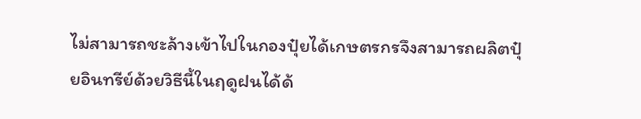ไม่สามารถชะล้างเข้าไปในกองปุ๋ยได้เกษตรกรจึงสามารถผลิตปุ๋ยอินทรีย์ด้วยวิธีนี้ในฤดูฝนได้ด้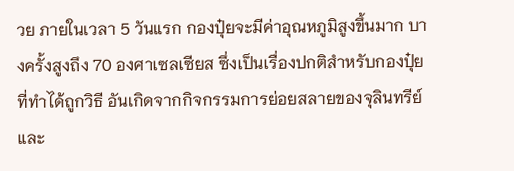วย ภายในเวลา 5 วันแรก กองปุ๋ยจะมีค่าอุณหภูมิสูงขึ้นมาก บางครั้งสูงถึง 70 องศาเซลเซียส ซึ่งเป็นเรื่องปกติสำหรับกองปุ๋ยที่ทำได้ถูกวิธี อันเกิดจากกิจกรรมการย่อยสลายของจุลินทรีย์ และ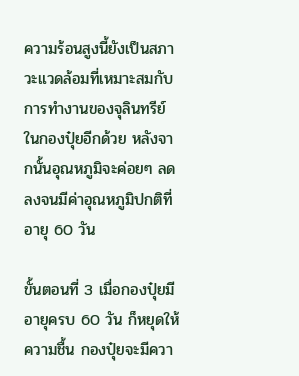ความร้อนสูงนี้ยังเป็นสภาวะแวดล้อมที่เหมาะสมกับการทำงานของจุลินทรีย์ในกองปุ๋ยอีกด้วย หลังจากนั้นอุณหภูมิจะค่อยๆ ลดลงจนมีค่าอุณหภูมิปกติที่อายุ 60 วัน

ขั้นตอนที่ 3 เมื่อกองปุ๋ยมีอายุครบ 60 วัน ก็หยุดให้ความชื้น กองปุ๋ยจะมีควา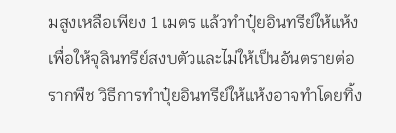มสูงเหลือเพียง 1 เมตร แล้วทำปุ๋ยอินทรีย์ให้แห้งเพื่อให้จุลินทรีย์สงบตัวและไม่ให้เป็นอันตรายต่อรากพืช วิธีการทำปุ๋ยอินทรีย์ให้แห้งอาจทำโดยทิ้ง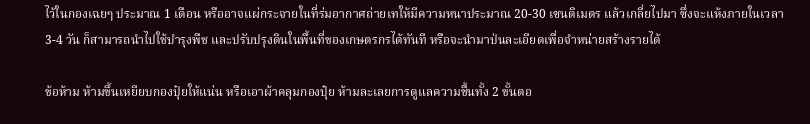ไว้ในกองเฉยๆ ประมาณ 1 เดือน หรืออาจแผ่กระจายในที่ร่มอากาศถ่ายเทให้มีความหนาประมาณ 20-30 เซนติเมตร แล้วเกลี่ยไปมา ซึ่งจะแห้งภายในเวลา 3-4 วัน ก็สามารถนำไปใช้บำรุงพืช และปรับปรุงดินในพื้นที่ของเกษตรกรได้ทันที หรือจะนำมาป่นละเอียดเพื่อจำหน่ายสร้างรายได้

ข้อห้าม ห้ามขึ้นเหยียบกองปุ๋ยให้แน่น หรือเอาผ้าคลุมกองปุ๋ย ห้ามละเลยการดูแลความชื้นทั้ง 2 ขั้นตอ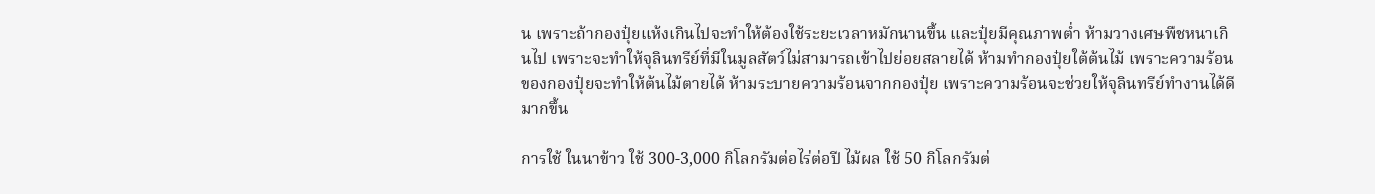น เพราะถ้ากองปุ๋ยแห้งเกินไปจะทำให้ต้องใช้ระยะเวลาหมักนานขึ้น และปุ๋ยมีคุณภาพต่ำ ห้ามวางเศษพืชหนาเกินไป เพราะจะทำให้จุลินทรีย์ที่มีในมูลสัตว์ไม่สามารถเข้าไปย่อยสลายได้ ห้ามทำกองปุ๋ยใต้ต้นไม้ เพราะความร้อนของกองปุ๋ยจะทำให้ต้นไม้ตายได้ ห้ามระบายความร้อนจากกองปุ๋ย เพราะความร้อนจะช่วยให้จุลินทรีย์ทำงานได้ดีมากขึ้น

การใช้ ในนาข้าว ใช้ 300-3,000 กิโลกรัมต่อไร่ต่อปี ไม้ผล ใช้ 50 กิโลกรัมต่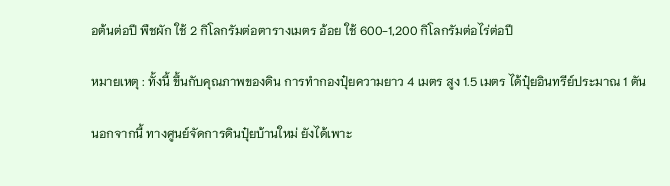อต้นต่อปี พืชผัก ใช้ 2 กิโลกรัมต่อตารางเมตร อ้อย ใช้ 600-1,200 กิโลกรัมต่อไร่ต่อปี

หมายเหตุ : ทั้งนี้ ขึ้นกับคุณภาพของดิน การทำกองปุ๋ยความยาว 4 เมตร สูง 1.5 เมตร ได้ปุ๋ยอินทรีย์ประมาณ 1 ตัน

นอกจากนี้ ทางศูนย์จัดการดินปุ๋ยบ้านใหม่ ยังได้เพาะ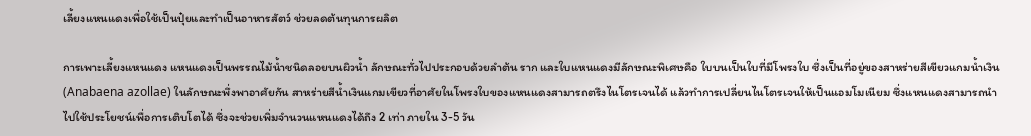เลี้ยงแหนแดงเพื่อใช้เป็นปุ๋ยและทำเป็นอาหารสัตว์ ช่วยลดต้นทุนการผลิต

การเพาะเลี้ยงแหนแดง แหนแดงเป็นพรรณไม้น้ำชนิดลอยบนผิวน้ำ ลักษณะทั่วไปประกอบด้วยลำต้น ราก และใบแหนแดงมีลักษณะพิเศษคือ ใบบนเป็นใบที่มีโพรงใบ ซึ่งเป็นที่อยู่ของสาหร่ายสีเขียวแกมน้ำเงิน (Anabaena azollae) ในลักษณะพึ่งพาอาศัยกัน สาหร่ายสีน้ำเงินแกมเขียวที่อาศัยในโพรงใบของแหนแดงสามารถตรึงไนโตรเจนได้ แล้วทำการเปลี่ยนไนโตรเจนให้เป็นแอมโมเนียม ซึ่งแหนแดงสามารถนำไปใช้ประโยชน์เพื่อการเติบโตได้ ซึ่งจะช่วยเพิ่มจำนวนแหนแดงได้ถึง 2 เท่า ภายใน 3-5 วัน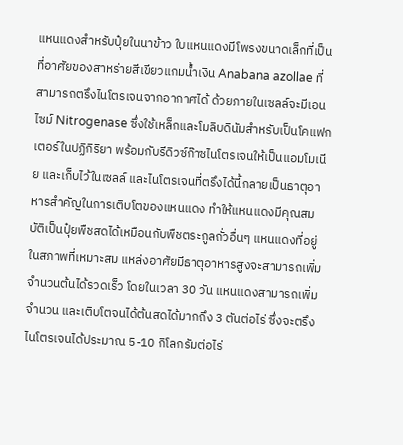แหนแดงสำหรับปุ๋ยในนาข้าว ใบแหนแดงมีโพรงขนาดเล็กที่เป็นที่อาศัยของสาหร่ายสีเขียวแกมน้ำเงิน Anabana azollae ที่สามารถตรึงไนโตรเจนจากอากาศได้ ด้วยภายในเซลล์จะมีเอนไซม์ Nitrogenase ซึ่งใช้เหล็กและโมลิบดินัมสำหรับเป็นโคแฟกเตอร์ในปฏิกิริยา พร้อมกับรีดิวซ์ก๊าซไนโตรเจนให้เป็นแอมโมเนีย และเก็บไว้ในเซลล์ และไนโตรเจนที่ตรึงได้นี้กลายเป็นธาตุอาหารสำคัญในการเติบโตของแหนแดง ทำให้แหนแดงมีคุณสมบัติเป็นปุ๋ยพืชสดได้เหมือนกับพืชตระกูลถั่วอื่นๆ แหนแดงที่อยู่ในสภาพที่เหมาะสม แหล่งอาศัยมีธาตุอาหารสูงจะสามารถเพิ่มจำนวนต้นได้รวดเร็ว โดยในเวลา 30 วัน แหนแดงสามารถเพิ่มจำนวน และเติบโตจนได้ต้นสดได้มากถึง 3 ตันต่อไร่ ซึ่งจะตรึงไนโตรเจนได้ประมาณ 5-10 กิโลกรัมต่อไร่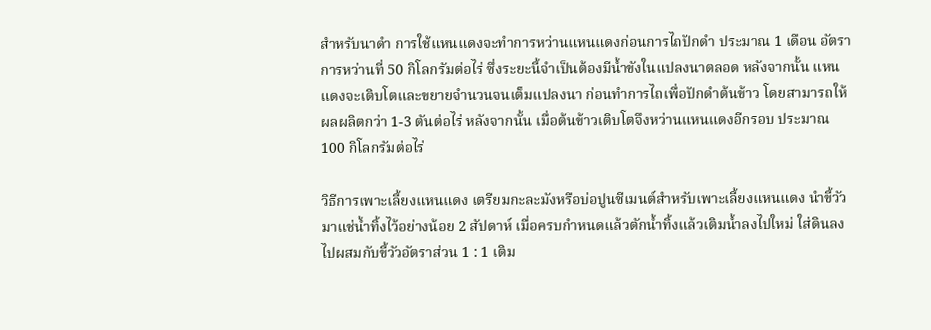สำหรับนาดำ การใช้แหนแดงจะทำการหว่านแหนแดงก่อนการไถปักดำ ประมาณ 1 เดือน อัตราการหว่านที่ 50 กิโลกรัมต่อไร่ ซึ่งระยะนี้จำเป็นต้องมีน้ำขังในแปลงนาตลอด หลังจากนั้น แหนแดงจะเติบโตและขยายจำนวนจนเต็มแปลงนา ก่อนทำการไถเพื่อปักดำต้นข้าว โดยสามารถให้ผลผลิตกว่า 1-3 ตันต่อไร่ หลังจากนั้น เมื่อต้นข้าวเติบโตจึงหว่านแหนแดงอีกรอบ ประมาณ 100 กิโลกรัมต่อไร่

วิธีการเพาะเลี้ยงแหนแดง เตรียมกะละมังหรือบ่อปูนซีเมนต์สำหรับเพาะเลี้ยงแหนแดง นำขี้วัวมาแช่น้ำทิ้งไว้อย่างน้อย 2 สัปดาห์ เมื่อครบกำหนดแล้วตักน้ำทิ้งแล้วเติมน้ำลงไปใหม่ ใส่ดินลงไปผสมกับขี้วัวอัตราส่วน 1 : 1 เติม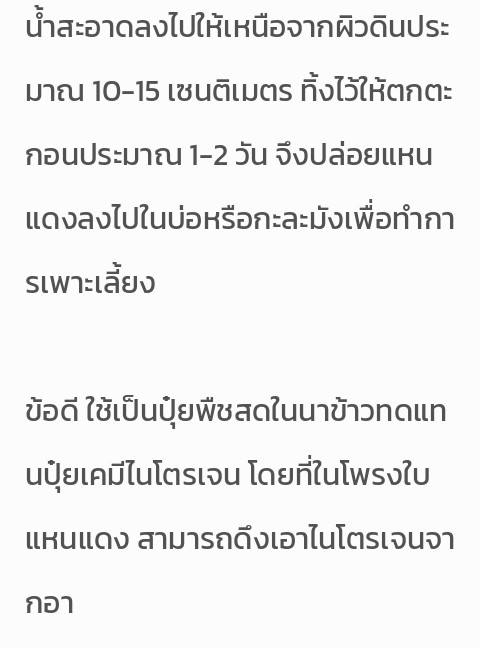น้ำสะอาดลงไปให้เหนือจากผิวดินประมาณ 10-15 เซนติเมตร ทิ้งไว้ให้ตกตะกอนประมาณ 1-2 วัน จึงปล่อยแหนแดงลงไปในบ่อหรือกะละมังเพื่อทำการเพาะเลี้ยง

ข้อดี ใช้เป็นปุ๋ยพืชสดในนาข้าวทดแทนปุ๋ยเคมีไนโตรเจน โดยที่ในโพรงใบแหนแดง สามารถดึงเอาไนโตรเจนจากอา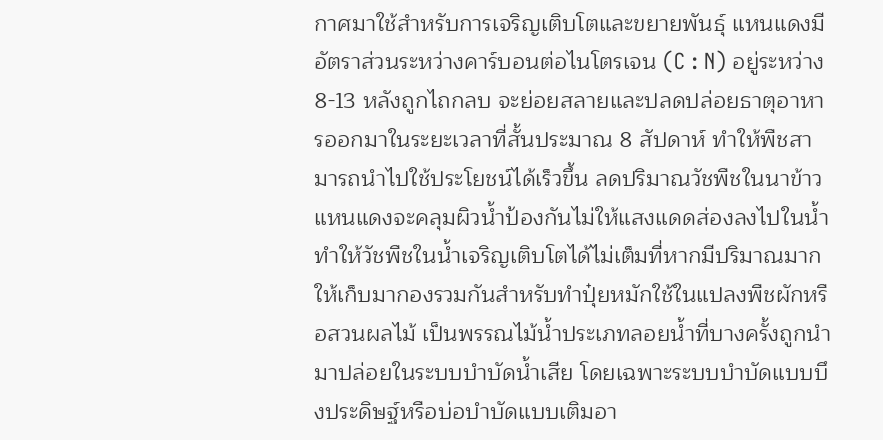กาศมาใช้สำหรับการเจริญเติบโตและขยายพันธุ์ แหนแดงมีอัตราส่วนระหว่างคาร์บอนต่อไนโตรเจน (C : N) อยู่ระหว่าง 8-13 หลังถูกไถกลบ จะย่อยสลายและปลดปล่อยธาตุอาหารออกมาในระยะเวลาที่สั้นประมาณ 8 สัปดาห์ ทำให้พืชสามารถนำไปใช้ประโยชน์ได้เร็วขึ้น ลดปริมาณวัชพืชในนาข้าว แหนแดงจะคลุมผิวน้ำป้องกันไม่ให้แสงแดดส่องลงไปในน้ำ ทำให้วัชพืชในน้ำเจริญเติบโตได้ไม่เต็มที่หากมีปริมาณมาก ให้เก็บมากองรวมกันสำหรับทำปุ๋ยหมักใช้ในแปลงพืชผักหรือสวนผลไม้ เป็นพรรณไม้น้ำประเภทลอยน้ำที่บางครั้งถูกนำมาปล่อยในระบบบำบัดน้ำเสีย โดยเฉพาะระบบบำบัดแบบบึงประดิษฐ์หรือบ่อบำบัดแบบเติมอา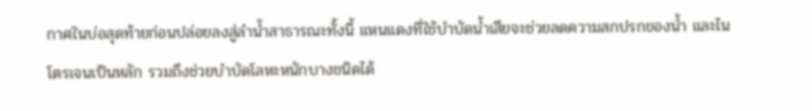กาศในบ่อสุดท้ายก่อนปล่อยลงสู่ลำน้ำสาธารณะทั้งนี้ แหนแดงที่ใช้บำบัดน้ำเสียจะช่วยลดความสกปรกของน้ำ และไนโตรเจนเป็นหลัก รวมถึงช่วยบำบัดโลหะหนักบางชนิดได้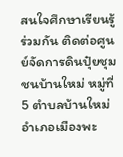สนใจศึกษาเรียนรู้ร่วมกัน ติดต่อศูนย์จัดการดินปุ๋ยชุมชนบ้านใหม่ หมู่ที่ 5 ตำบลบ้านใหม่ อำเภอเมืองพะ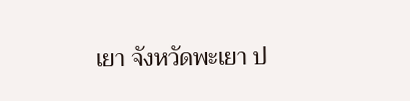เยา จังหวัดพะเยา ป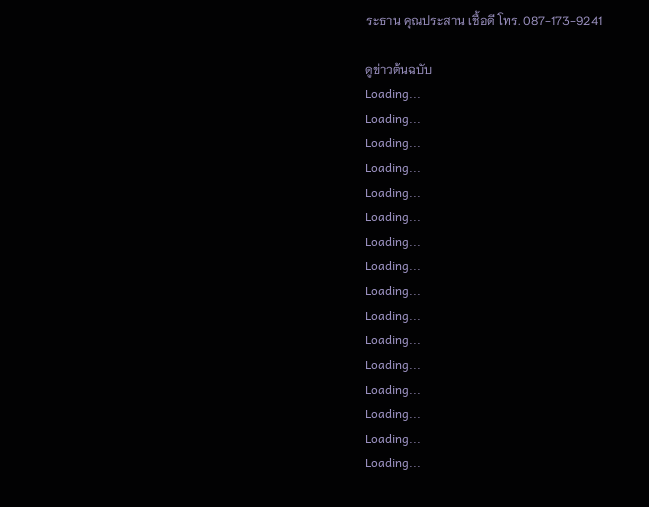ระธาน คุณประสาน เชื้อดี โทร. 087-173-9241

ดูข่าวต้นฉบับ
Loading...
Loading...
Loading...
Loading...
Loading...
Loading...
Loading...
Loading...
Loading...
Loading...
Loading...
Loading...
Loading...
Loading...
Loading...
Loading...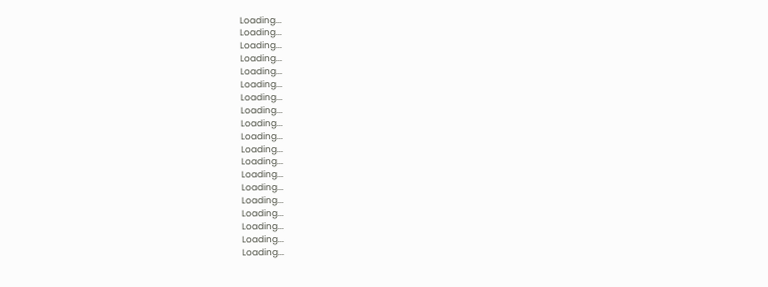Loading...
Loading...
Loading...
Loading...
Loading...
Loading...
Loading...
Loading...
Loading...
Loading...
Loading...
Loading...
Loading...
Loading...
Loading...
Loading...
Loading...
Loading...
Loading...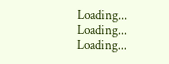Loading...
Loading...
Loading...